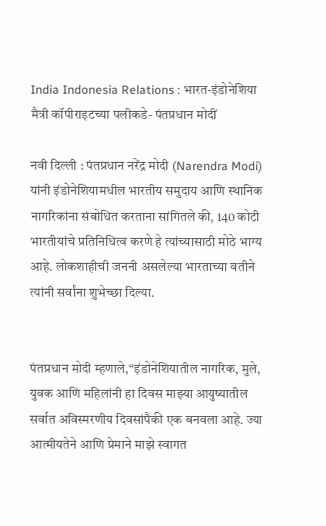India Indonesia Relations : भारत-इंडोनेशिया मैत्री कॉपीराइटच्या पलीकडे- पंतप्रधान मोदीं

नवी दिल्ली : पंतप्रधान नरेंद्र मोदी (Narendra Modi) यांनी इंडोनेशियामधील भारतीय समुदाय आणि स्थानिक नागरिकांना संबोधित करताना सांगितले की, 140 कोटी भारतीयांचे प्रतिनिधित्व करणे हे त्यांच्यासाठी मोठे भाग्य आहे. लोकशाहीची जननी असलेल्या भारताच्या वतीने त्यांनी सर्वांना शुभेच्छा दिल्या.


पंतप्रधान मोदी म्हणाले,“इंडोनेशियातील नागरिक, मुले, युवक आणि महिलांनी हा दिवस माझ्या आयुष्यातील सर्वात अविस्मरणीय दिवसांपैकी एक बनवला आहे. ज्या आत्मीयतेने आणि प्रेमाने माझे स्वागत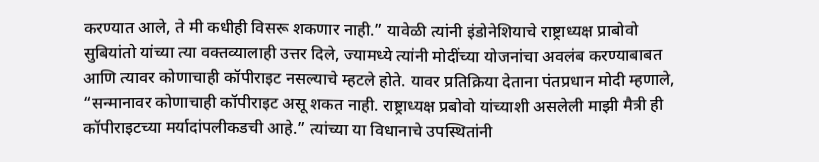करण्यात आले, ते मी कधीही विसरू शकणार नाही.” यावेळी त्यांनी इंडोनेशियाचे राष्ट्राध्यक्ष प्राबोवो सुबियांतो यांच्या त्या वक्तव्यालाही उत्तर दिले, ज्यामध्ये त्यांनी मोदींच्या योजनांचा अवलंब करण्याबाबत आणि त्यावर कोणाचाही कॉपीराइट नसल्याचे म्हटले होते. यावर प्रतिक्रिया देताना पंतप्रधान मोदी म्हणाले, “सन्मानावर कोणाचाही कॉपीराइट असू शकत नाही. राष्ट्राध्यक्ष प्रबोवो यांच्याशी असलेली माझी मैत्री ही कॉपीराइटच्या मर्यादांपलीकडची आहे.” त्यांच्या या विधानाचे उपस्थितांनी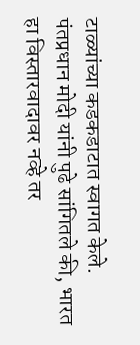टाळ्यांच्या कडकडाटात स्वागत केले. पंतप्रधान मोदी यांनी पुढे सांगितले की, भारत हा विस्तारवादावर नव्हे तर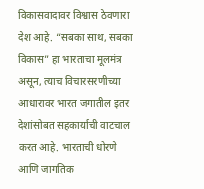विकासवादावर विश्वास ठेवणारा देश आहे. “सबका साथ, सबका विकास” हा भारताचा मूलमंत्र असून, त्याच विचारसरणीच्या आधारावर भारत जगातील इतर देशांसोबत सहकार्याची वाटचाल करत आहे. भारताची धोरणे आणि जागतिक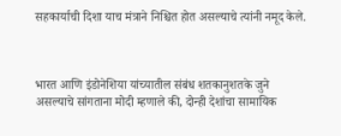सहकार्याची दिशा याच मंत्राने निश्चित होत असल्याचे त्यांनी नमूद केले.



भारत आणि इंडोनेशिया यांच्यातील संबंध शतकानुशतके जुने असल्याचे सांगताना मोदी म्हणाले की, दोन्ही देशांचा सामायिक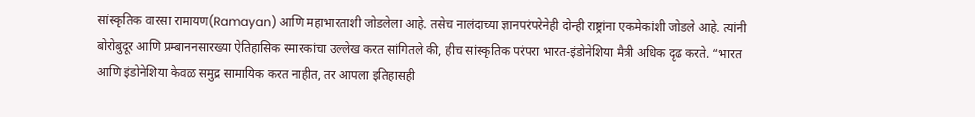सांस्कृतिक वारसा रामायण(Ramayan) आणि महाभारताशी जोडलेला आहे. तसेच नालंदाच्या ज्ञानपरंपरेनेही दोन्ही राष्ट्रांना एकमेकांशी जोडले आहे. त्यांनी बोरोबुदूर आणि प्रम्बाननसारख्या ऐतिहासिक स्मारकांचा उल्लेख करत सांगितले की, हीच सांस्कृतिक परंपरा भारत-इंडोनेशिया मैत्री अधिक दृढ करते. “भारत आणि इंडोनेशिया केवळ समुद्र सामायिक करत नाहीत, तर आपला इतिहासही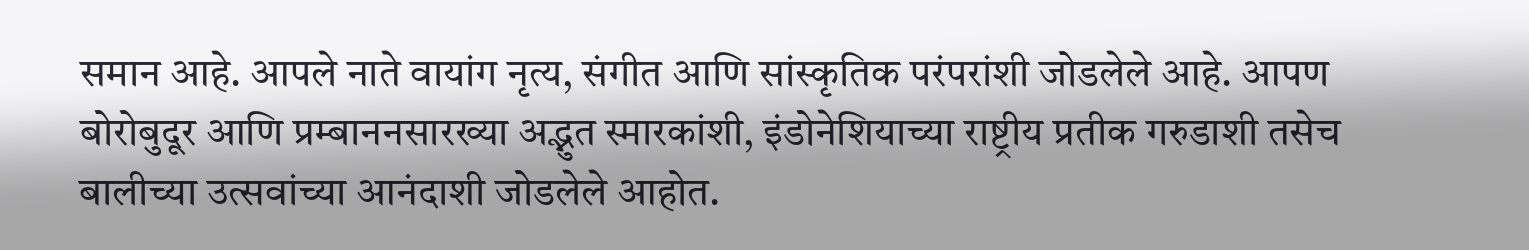समान आहे. आपले नाते वायांग नृत्य, संगीत आणि सांस्कृतिक परंपरांशी जोडलेले आहे. आपण बोरोबुदूर आणि प्रम्बाननसारख्या अद्भुत स्मारकांशी, इंडोनेशियाच्या राष्ट्रीय प्रतीक गरुडाशी तसेच बालीच्या उत्सवांच्या आनंदाशी जोडलेले आहोत.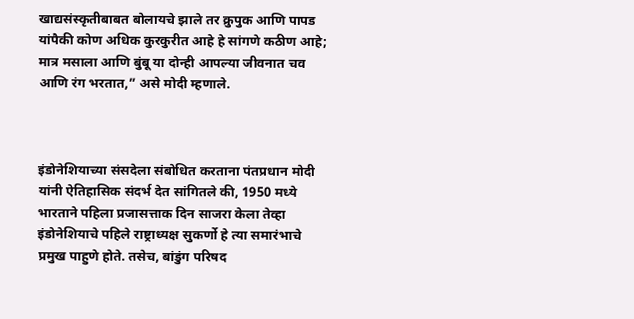खाद्यसंस्कृतीबाबत बोलायचे झाले तर क्रुपुक आणि पापड यांपैकी कोण अधिक कुरकुरीत आहे हे सांगणे कठीण आहे; मात्र मसाला आणि बुंबू या दोन्ही आपल्या जीवनात चव आणि रंग भरतात,” असे मोदी म्हणाले.



इंडोनेशियाच्या संसदेला संबोधित करताना पंतप्रधान मोदी यांनी ऐतिहासिक संदर्भ देत सांगितले की, 1950 मध्ये भारताने पहिला प्रजासत्ताक दिन साजरा केला तेव्हा इंडोनेशियाचे पहिले राष्ट्राध्यक्ष सुकर्णो हे त्या समारंभाचे प्रमुख पाहुणे होते. तसेच, बांडुंग परिषद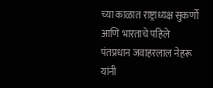च्या काळात राष्ट्राध्यक्ष सुकर्णो आणि भारताचे पहिले पंतप्रधान जवाहरलाल नेहरू यांनी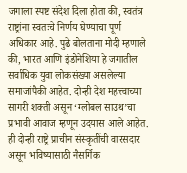जगाला स्पष्ट संदेश दिला होता की, स्वतंत्र राष्ट्रांना स्वतःचे निर्णय घेण्याचा पूर्ण अधिकार आहे. पुढे बोलताना मोदी म्हणाले की, भारत आणि इंडोनेशिया हे जगातील सर्वाधिक युवा लोकसंख्या असलेल्या समाजांपैकी आहेत. दोन्ही देश महत्त्वाच्या सागरी शक्ती असून ‘ग्लोबल साउथ’चा प्रभावी आवाज म्हणून उदयास आले आहेत. ही दोन्ही राष्ट्रे प्राचीन संस्कृतींची वारसदार असून भविष्यासाठी नैसर्गिक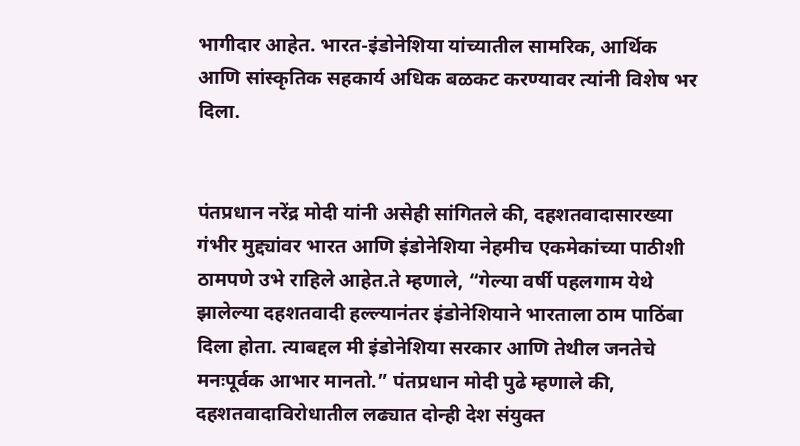भागीदार आहेत. भारत-इंडोनेशिया यांच्यातील सामरिक, आर्थिक आणि सांस्कृतिक सहकार्य अधिक बळकट करण्यावर त्यांनी विशेष भर दिला.


पंतप्रधान नरेंद्र मोदी यांनी असेही सांगितले की, दहशतवादासारख्या गंभीर मुद्द्यांवर भारत आणि इंडोनेशिया नेहमीच एकमेकांच्या पाठीशी ठामपणे उभे राहिले आहेत.ते म्हणाले, “गेल्या वर्षी पहलगाम येथे झालेल्या दहशतवादी हल्ल्यानंतर इंडोनेशियाने भारताला ठाम पाठिंबा दिला होता. त्याबद्दल मी इंडोनेशिया सरकार आणि तेथील जनतेचे मनःपूर्वक आभार मानतो.” पंतप्रधान मोदी पुढे म्हणाले की, दहशतवादाविरोधातील लढ्यात दोन्ही देश संयुक्त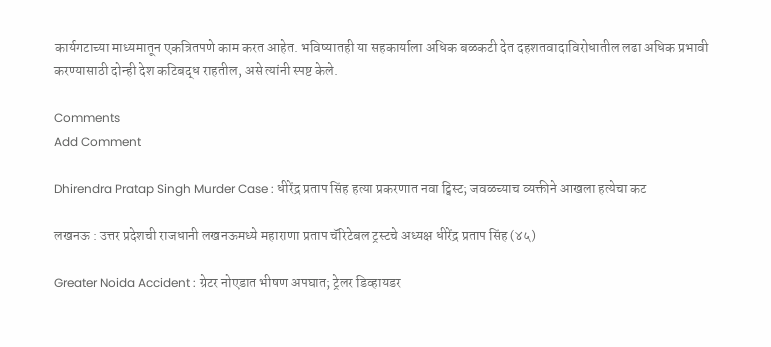कार्यगटाच्या माध्यमातून एकत्रितपणे काम करत आहेत. भविष्यातही या सहकार्याला अधिक बळकटी देत दहशतवादाविरोधातील लढा अधिक प्रभावी करण्यासाठी दोन्ही देश कटिबद्ध राहतील, असे त्यांनी स्पष्ट केले.

Comments
Add Comment

Dhirendra Pratap Singh Murder Case : धीरेंद्र प्रताप सिंह हत्या प्रकरणात नवा ट्विस्ट; जवळच्याच व्यक्तीने आखला हत्येचा कट

लखनऊ : उत्तर प्रदेशची राजधानी लखनऊमध्ये महाराणा प्रताप चॅरिटेबल ट्रस्टचे अध्यक्ष धीरेंद्र प्रताप सिंह (४५)

Greater Noida Accident : ग्रेटर नोएडात भीषण अपघात; ट्रेलर डिव्हायडर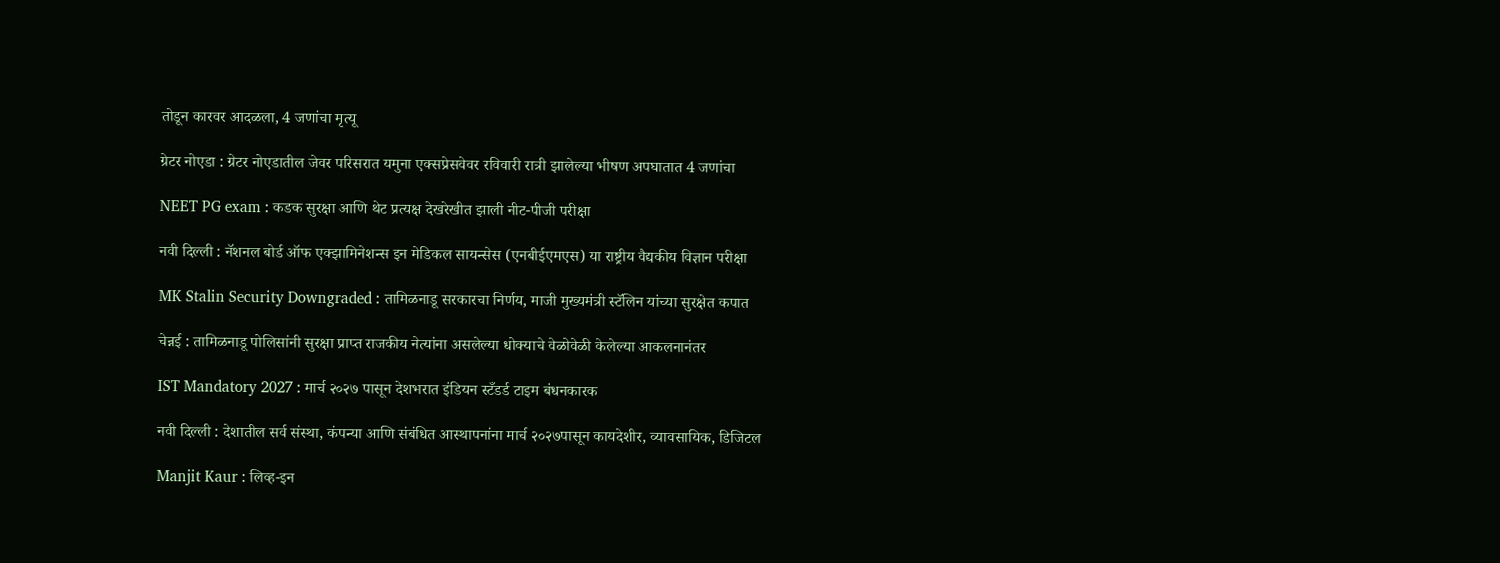तोडून कारवर आदळला, 4 जणांचा मृत्यू

ग्रेटर नोएडा : ग्रेटर नोएडातील जेवर परिसरात यमुना एक्सप्रेसवेवर रविवारी रात्री झालेल्या भीषण अपघातात 4 जणांचा

NEET PG exam : कडक सुरक्षा आणि थेट प्रत्यक्ष देखरेखीत झाली नीट-पीजी परीक्षा

नवी दिल्ली : नॅशनल बोर्ड ऑफ एक्झामिनेशन्स इन मेडिकल सायन्सेस (एनबीईएमएस) या राष्ट्रीय वैद्यकीय विज्ञान परीक्षा

MK Stalin Security Downgraded : तामिळनाडू सरकारचा निर्णय, माजी मुख्यमंत्री स्टॅलिन यांच्या सुरक्षेत कपात

चेन्नई : तामिळनाडू पोलिसांनी सुरक्षा प्राप्त राजकीय नेत्यांना असलेल्या धोक्याचे वेळोवेळी केलेल्या आकलनानंतर

IST Mandatory 2027 : मार्च २०२७ पासून देशभरात इंडियन स्टँडर्ड टाइम बंधनकारक

नवी दिल्ली : देशातील सर्व संस्था, कंपन्या आणि संबंधित आस्थापनांना मार्च २०२७पासून कायदेशीर, व्यावसायिक, डिजिटल

Manjit Kaur : लिव्ह-इन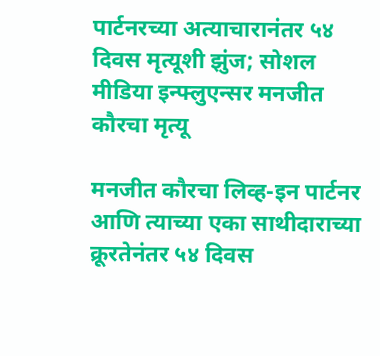पार्टनरच्या अत्याचारानंतर ५४ दिवस मृत्यूशी झुंज; सोशल मीडिया इन्फ्लुएन्सर मनजीत कौरचा मृत्यू

मनजीत कौरचा लिव्ह-इन पार्टनर आणि त्याच्या एका साथीदाराच्या क्रूरतेनंतर ५४ दिवस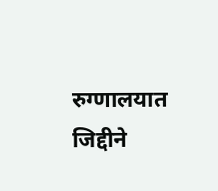रुग्णालयात जिद्दीने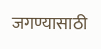जगण्यासाठी